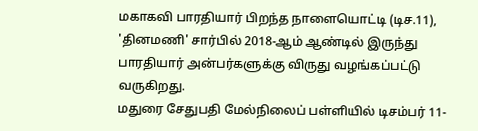மகாகவி பாரதியார் பிறந்த நாளையொட்டி (டிச.11), 'தினமணி' சார்பில் 2018-ஆம் ஆண்டில் இருந்து பாரதியார் அன்பர்களுக்கு விருது வழங்கப்பட்டு வருகிறது.
மதுரை சேதுபதி மேல்நிலைப் பள்ளியில் டிசம்பர் 11-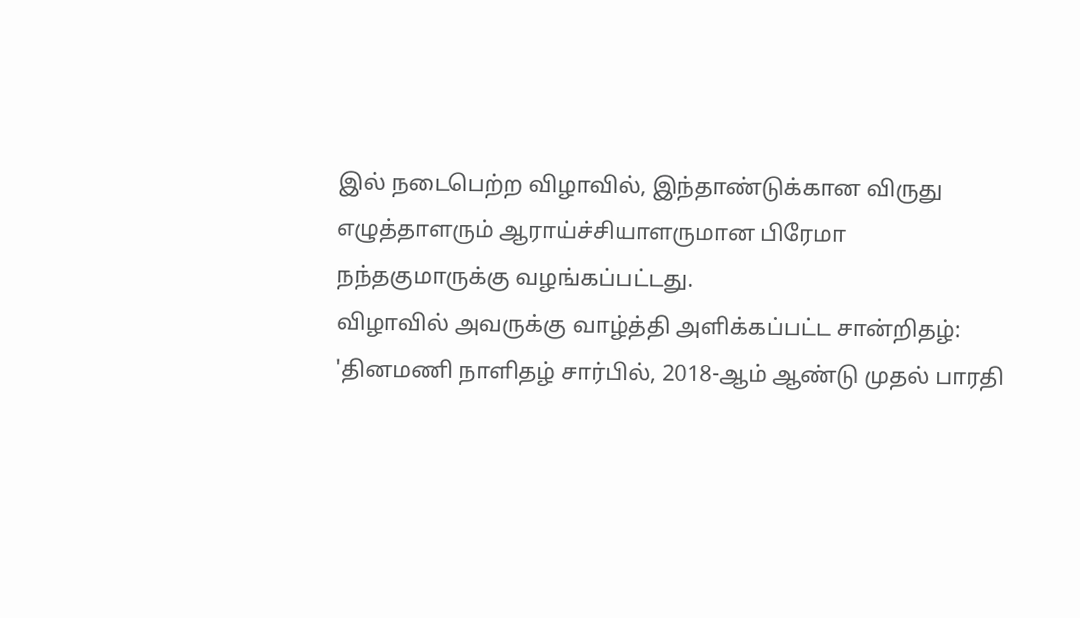இல் நடைபெற்ற விழாவில், இந்தாண்டுக்கான விருது எழுத்தாளரும் ஆராய்ச்சியாளருமான பிரேமா நந்தகுமாருக்கு வழங்கப்பட்டது.
விழாவில் அவருக்கு வாழ்த்தி அளிக்கப்பட்ட சான்றிதழ்:
'தினமணி நாளிதழ் சார்பில், 2018-ஆம் ஆண்டு முதல் பாரதி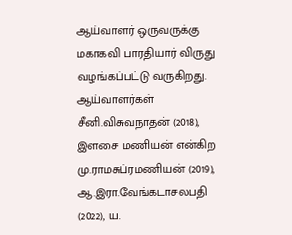ஆய்வாளர் ஒருவருக்கு மகாகவி பாரதியார் விருது வழங்கப்பட்டு வருகிறது. ஆய்வாளர்கள் சீனி.விசுவநாதன் (2018), இளசை மணியன் என்கிற மு.ராமசுப்ரமணியன் (2019), ஆ.இரா.வேங்கடாசலபதி (2022), ய.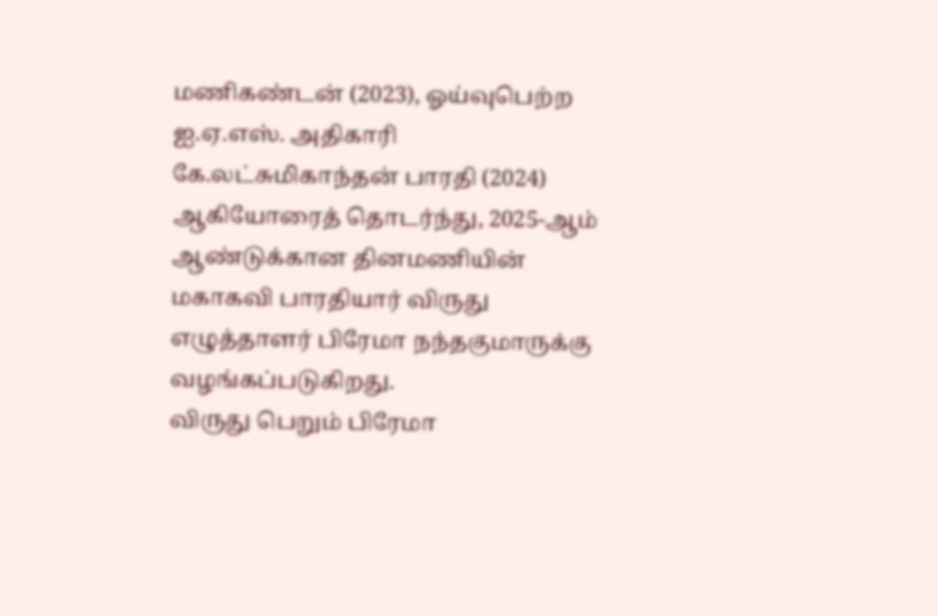மணிகண்டன் (2023), ஓய்வுபெற்ற ஐ.ஏ.எஸ். அதிகாரி கே.லட்சுமிகாந்தன் பாரதி (2024) ஆகியோரைத் தொடர்ந்து, 2025-ஆம் ஆண்டுக்கான தினமணியின் மகாகவி பாரதியார் விருது எழுத்தாளர் பிரேமா நந்தகுமாருக்கு வழங்கப்படுகிறது.
விருது பெறும் பிரேமா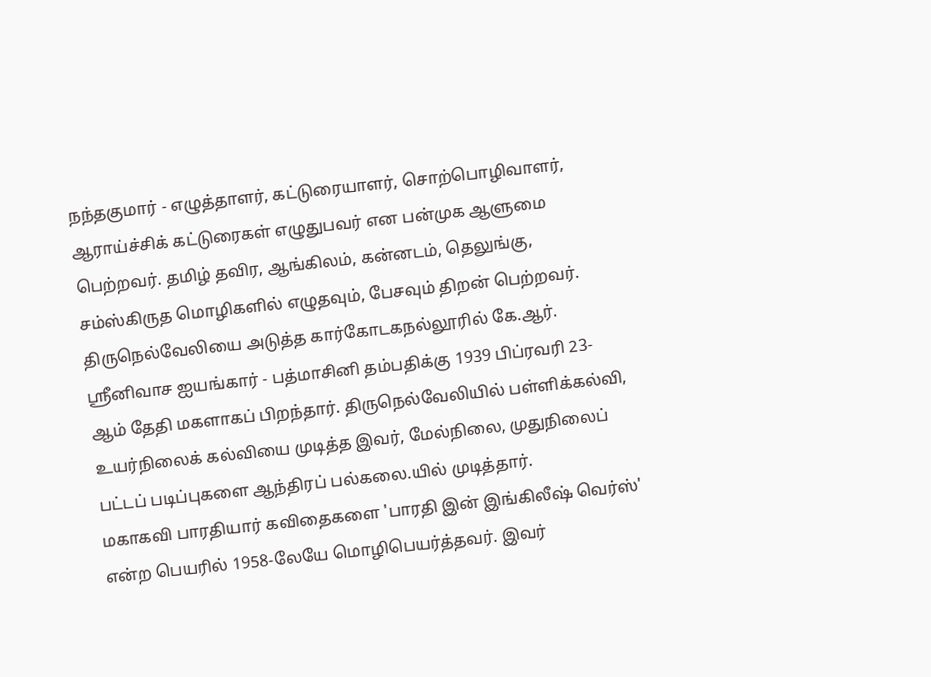நந்தகுமார் - எழுத்தாளர், கட்டுரையாளர், சொற்பொழிவாளர், ஆராய்ச்சிக் கட்டுரைகள் எழுதுபவர் என பன்முக ஆளுமை பெற்றவர். தமிழ் தவிர, ஆங்கிலம், கன்னடம், தெலுங்கு, சம்ஸ்கிருத மொழிகளில் எழுதவும், பேசவும் திறன் பெற்றவர்.
திருநெல்வேலியை அடுத்த கார்கோடகநல்லூரில் கே.ஆர். ஸ்ரீனிவாச ஐயங்கார் - பத்மாசினி தம்பதிக்கு 1939 பிப்ரவரி 23- ஆம் தேதி மகளாகப் பிறந்தார். திருநெல்வேலியில் பள்ளிக்கல்வி, உயர்நிலைக் கல்வியை முடித்த இவர், மேல்நிலை, முதுநிலைப் பட்டப் படிப்புகளை ஆந்திரப் பல்கலை.யில் முடித்தார்.
மகாகவி பாரதியார் கவிதைகளை 'பாரதி இன் இங்கிலீஷ் வெர்ஸ்' என்ற பெயரில் 1958-லேயே மொழிபெயர்த்தவர். இவர்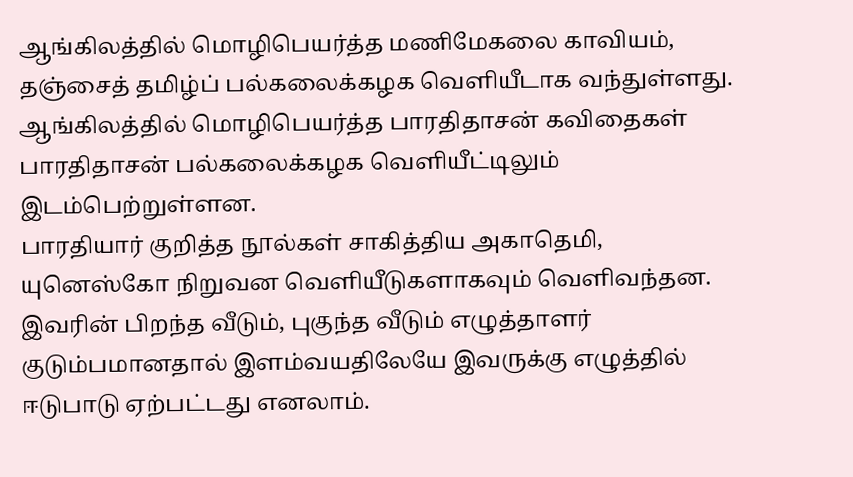ஆங்கிலத்தில் மொழிபெயர்த்த மணிமேகலை காவியம், தஞ்சைத் தமிழ்ப் பல்கலைக்கழக வெளியீடாக வந்துள்ளது. ஆங்கிலத்தில் மொழிபெயர்த்த பாரதிதாசன் கவிதைகள் பாரதிதாசன் பல்கலைக்கழக வெளியீட்டிலும் இடம்பெற்றுள்ளன.
பாரதியார் குறித்த நூல்கள் சாகித்திய அகாதெமி, யுனெஸ்கோ நிறுவன வெளியீடுகளாகவும் வெளிவந்தன. இவரின் பிறந்த வீடும், புகுந்த வீடும் எழுத்தாளர் குடும்பமானதால் இளம்வயதிலேயே இவருக்கு எழுத்தில் ஈடுபாடு ஏற்பட்டது எனலாம்.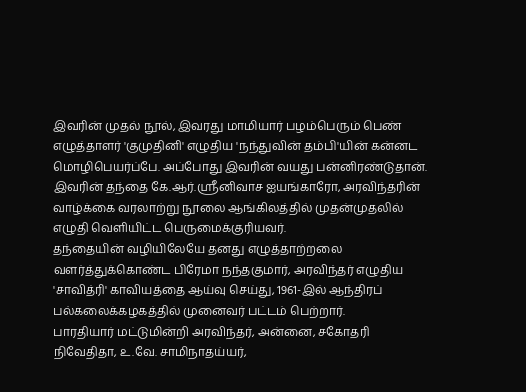இவரின் முதல் நூல், இவரது மாமியார் பழம்பெரும் பெண் எழுத்தாளர் 'குமுதினி' எழுதிய 'நந்துவின் தம்பி'யின் கன்னட மொழிபெயர்ப்பே. அப்போது இவரின் வயது பன்னிரண்டுதான்.
இவரின் தந்தை கே.ஆர்.ஸ்ரீனிவாச ஐயங்காரோ, அரவிந்தரின் வாழ்க்கை வரலாற்று நூலை ஆங்கிலத்தில் முதன்முதலில் எழுதி வெளியிட்ட பெருமைக்குரியவர்.
தந்தையின் வழியிலேயே தனது எழுத்தாற்றலை வளர்த்துக்கொண்ட பிரேமா நந்தகுமார், அரவிந்தர் எழுதிய 'சாவித்ரி' காவியத்தை ஆய்வு செய்து, 1961-இல் ஆந்திரப் பல்கலைக்கழகத்தில் முனைவர் பட்டம் பெற்றார்.
பாரதியார் மட்டுமின்றி அரவிந்தர், அன்னை, சகோதரி நிவேதிதா, உ.வே. சாமிநாதய்யர்,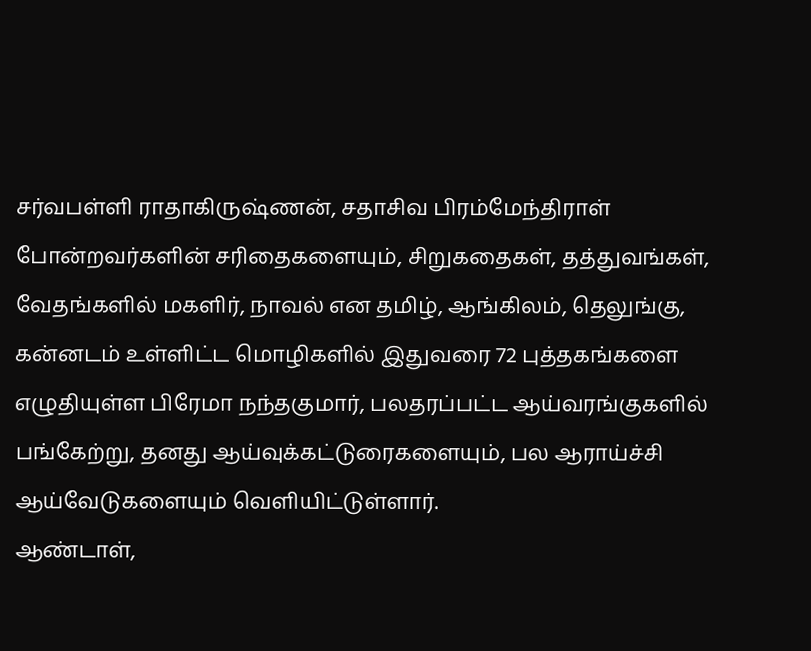சர்வபள்ளி ராதாகிருஷ்ணன், சதாசிவ பிரம்மேந்திராள் போன்றவர்களின் சரிதைகளையும், சிறுகதைகள், தத்துவங்கள், வேதங்களில் மகளிர், நாவல் என தமிழ், ஆங்கிலம், தெலுங்கு, கன்னடம் உள்ளிட்ட மொழிகளில் இதுவரை 72 புத்தகங்களை எழுதியுள்ள பிரேமா நந்தகுமார், பலதரப்பட்ட ஆய்வரங்குகளில் பங்கேற்று, தனது ஆய்வுக்கட்டுரைகளையும், பல ஆராய்ச்சி ஆய்வேடுகளையும் வெளியிட்டுள்ளார்.
ஆண்டாள்,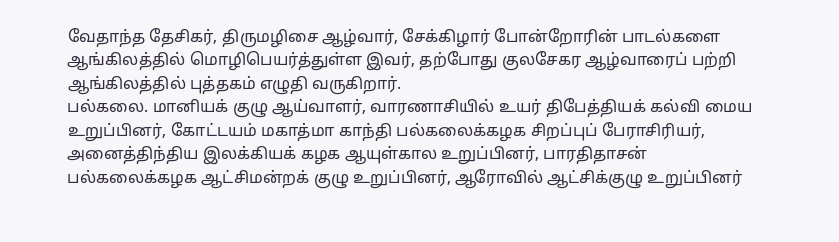வேதாந்த தேசிகர், திருமழிசை ஆழ்வார், சேக்கிழார் போன்றோரின் பாடல்களை ஆங்கிலத்தில் மொழிபெயர்த்துள்ள இவர், தற்போது குலசேகர ஆழ்வாரைப் பற்றி ஆங்கிலத்தில் புத்தகம் எழுதி வருகிறார்.
பல்கலை. மானியக் குழு ஆய்வாளர், வாரணாசியில் உயர் திபேத்தியக் கல்வி மைய உறுப்பினர், கோட்டயம் மகாத்மா காந்தி பல்கலைக்கழக சிறப்புப் பேராசிரியர், அனைத்திந்திய இலக்கியக் கழக ஆயுள்கால உறுப்பினர், பாரதிதாசன் பல்கலைக்கழக ஆட்சிமன்றக் குழு உறுப்பினர், ஆரோவில் ஆட்சிக்குழு உறுப்பினர்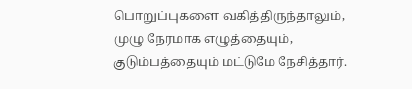பொறுப்புகளை வகித்திருந்தாலும், முழு நேரமாக எழுத்தையும், குடும்பத்தையும் மட்டுமே நேசித்தார்.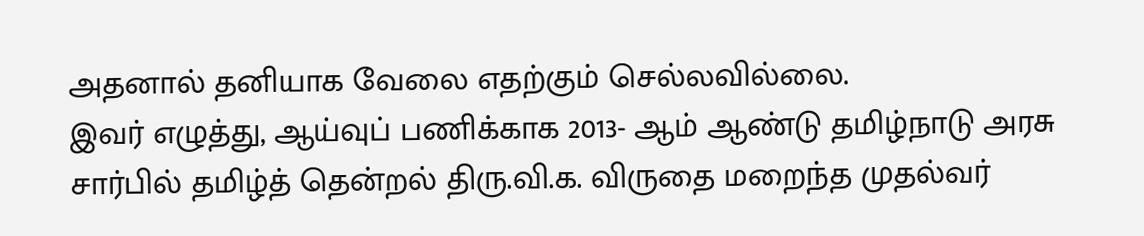அதனால் தனியாக வேலை எதற்கும் செல்லவில்லை.
இவர் எழுத்து, ஆய்வுப் பணிக்காக 2013- ஆம் ஆண்டு தமிழ்நாடு அரசு சார்பில் தமிழ்த் தென்றல் திரு.வி.க. விருதை மறைந்த முதல்வர்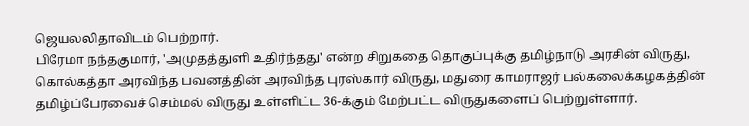ஜெயலலிதாவிடம் பெற்றார்.
பிரேமா நந்தகுமார், 'அமுதத்துளி உதிர்ந்தது' என்ற சிறுகதை தொகுப்புக்கு தமிழ்நாடு அரசின் விருது, கொல்கத்தா அரவிந்த பவனத்தின் அரவிந்த புரஸ்கார் விருது, மதுரை காமராஜர் பல்கலைக்கழகத்தின் தமிழ்ப்பேரவைச் செம்மல் விருது உள்ளிட்ட 36-க்கும் மேற்பட்ட விருதுகளைப் பெற்றுள்ளார்.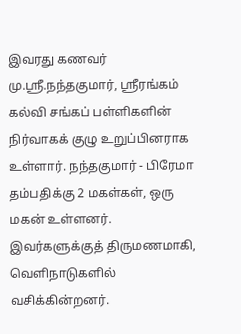இவரது கணவர் மு.ஸ்ரீ.நந்தகுமார், ஸ்ரீரங்கம் கல்வி சங்கப் பள்ளிகளின் நிர்வாகக் குழு உறுப்பினராக உள்ளார். நந்தகுமார் - பிரேமா தம்பதிக்கு 2 மகள்கள், ஒரு மகன் உள்ளனர். இவர்களுக்குத் திருமணமாகி, வெளிநாடுகளில் வசிக்கின்றனர்.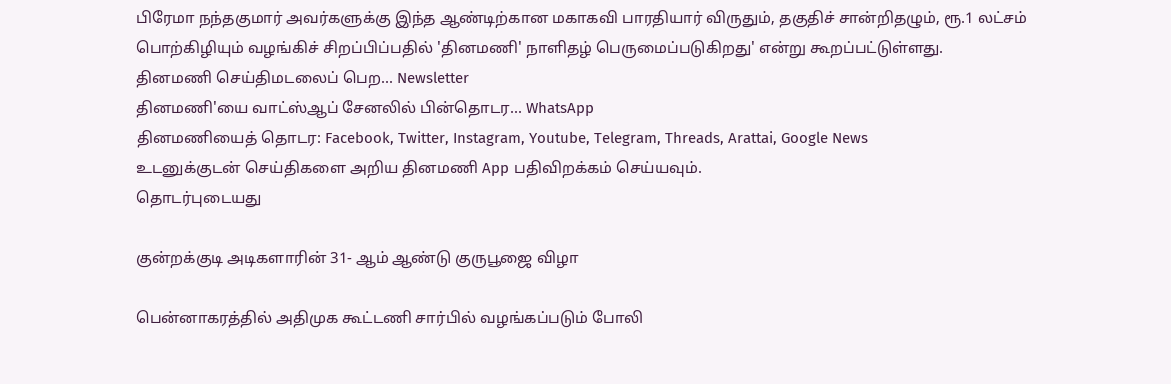பிரேமா நந்தகுமார் அவர்களுக்கு இந்த ஆண்டிற்கான மகாகவி பாரதியார் விருதும், தகுதிச் சான்றிதழும், ரூ.1 லட்சம் பொற்கிழியும் வழங்கிச் சிறப்பிப்பதில் 'தினமணி' நாளிதழ் பெருமைப்படுகிறது' என்று கூறப்பட்டுள்ளது.
தினமணி செய்திமடலைப் பெற... Newsletter
தினமணி'யை வாட்ஸ்ஆப் சேனலில் பின்தொடர... WhatsApp
தினமணியைத் தொடர: Facebook, Twitter, Instagram, Youtube, Telegram, Threads, Arattai, Google News
உடனுக்குடன் செய்திகளை அறிய தினமணி App பதிவிறக்கம் செய்யவும்.
தொடர்புடையது

குன்றக்குடி அடிகளாரின் 31- ஆம் ஆண்டு குருபூஜை விழா

பென்னாகரத்தில் அதிமுக கூட்டணி சார்பில் வழங்கப்படும் போலி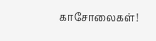காசோலைகள்!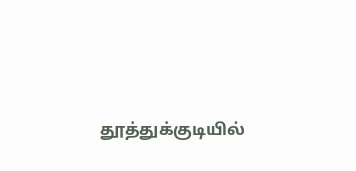தூத்துக்குடியில்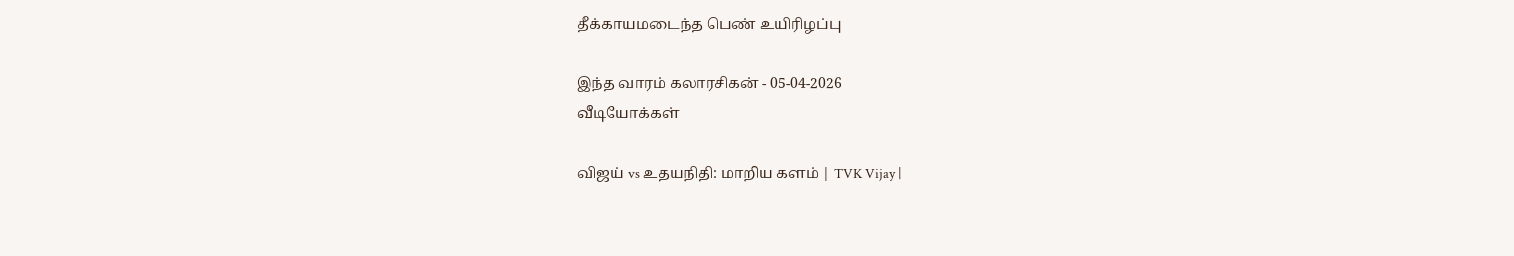தீக்காயமடைந்த பெண் உயிரிழப்பு

இந்த வாரம் கலாரசிகன் - 05-04-2026
வீடியோக்கள்

விஜய் vs உதயநிதி: மாறிய களம் | TVK Vijay |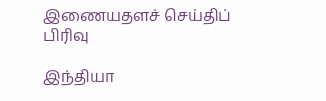இணையதளச் செய்திப் பிரிவு

இந்தியா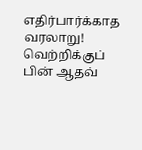எதிர்பார்க்காத வரலாறு! வெற்றிக்குப் பின் ஆதவ்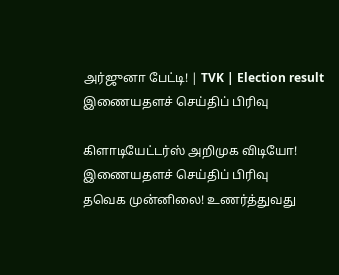அர்ஜுனா பேட்டி! | TVK | Election result
இணையதளச் செய்திப் பிரிவு

கிளாடியேட்டர்ஸ் அறிமுக விடியோ!
இணையதளச் செய்திப் பிரிவு
தவெக முன்னிலை! உணர்த்துவது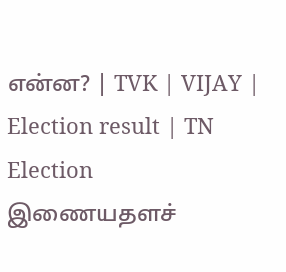என்ன? | TVK | VIJAY | Election result | TN Election
இணையதளச்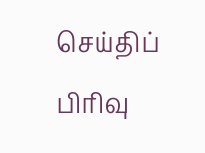செய்திப் பிரிவு